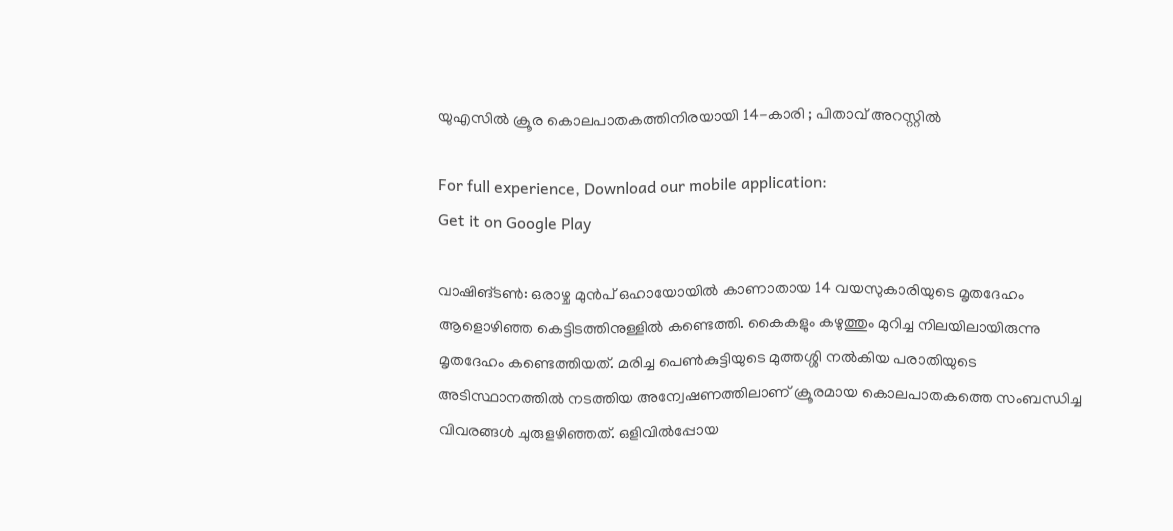യുഎസിൽ ക്രൂര കൊലപാതകത്തിനിരയായി 14-കാരി ; പിതാവ് അറസ്റ്റിൽ

For full experience, Download our mobile application:
Get it on Google Play

വാഷിങ്ടൺ: ഒരാഴ്ച മുൻപ് ഒഹായോയിൽ കാണാതായ 14 വയസുകാരിയുടെ മൃതദേഹം ആളൊഴിഞ്ഞ കെട്ടിടത്തിനുള്ളിൽ കണ്ടെത്തി. കൈകളും കഴുത്തും മുറിച്ച നിലയിലായിരുന്നു മൃതദേഹം കണ്ടെത്തിയത്. മരിച്ച പെൺകുട്ടിയുടെ മുത്തശ്ശി നൽകിയ പരാതിയുടെ അടിസ്ഥാനത്തിൽ നടത്തിയ അന്വേഷണത്തിലാണ് ക്രൂരമായ കൊലപാതകത്തെ സംബന്ധിച്ച വിവരങ്ങൾ ചുരുളഴിഞ്ഞത്. ഒളിവിൽപ്പോയ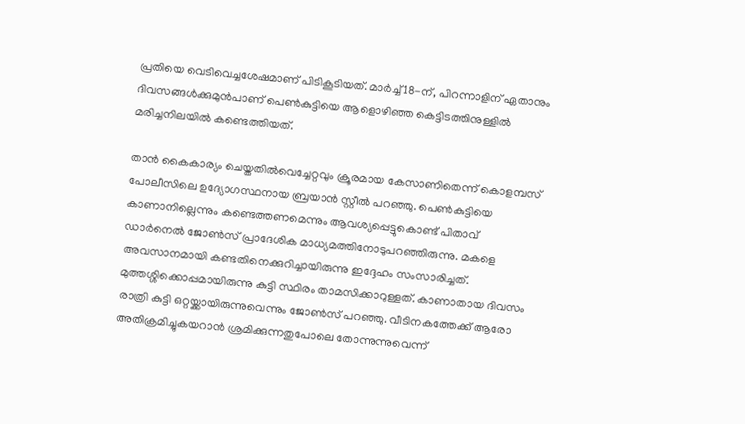പ്രതിയെ വെടിവെച്ചശേഷമാണ് പിടികൂടിയത്. മാർച്ച് 18-ന്, പിറന്നാളിന് ഏതാനും ദിവസങ്ങൾക്കുമുൻപാണ് പെൺകുട്ടിയെ ആളൊഴി‍ഞ്ഞ കെട്ടിടത്തിനുള്ളിൽ മരിച്ചനിലയിൽ കണ്ടെത്തിയത്.

താൻ കൈകാര്യം ചെയ്തതിൽവെച്ചേറ്റവും ക്രൂരമായ കേസാണിതെന്ന് കൊളമ്പസ് പോലീസിലെ ഉദ്യോഗസ്ഥനായ ബ്രയാൻ സ്റ്റീൽ പറഞ്ഞു. പെൺകുട്ടിയെ കാണാനില്ലെന്നും കണ്ടെത്തണമെന്നും ആവശ്യപ്പെട്ടുകൊണ്ട് പിതാവ് ഡാർനെൽ ജോൺസ് പ്രാദേശിക മാധ്യമത്തിനോടുപറഞ്ഞിരുന്നു. മകളെ അവസാനമായി കണ്ടതിനെക്കുറിച്ചായിരുന്നു ഇദ്ദേഹം സംസാരിച്ചത്. മുത്തശ്ശിക്കൊപ്പമായിരുന്നു കുട്ടി സ്ഥിരം താമസിക്കാറുള്ളത്. കാണാതായ ദിവസം രാത്രി കുട്ടി ഒറ്റയ്ക്കായിരുന്നുവെന്നും ജോൺസ് പറഞ്ഞു. വീടിനകത്തേക്ക് ആരോ അതിക്രമിച്ചുകയറാൻ ശ്രമിക്കുന്നതുപോലെ തോന്നുന്നുവെന്ന്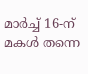മാർച്ച് 16-ന് മകൾ തന്നെ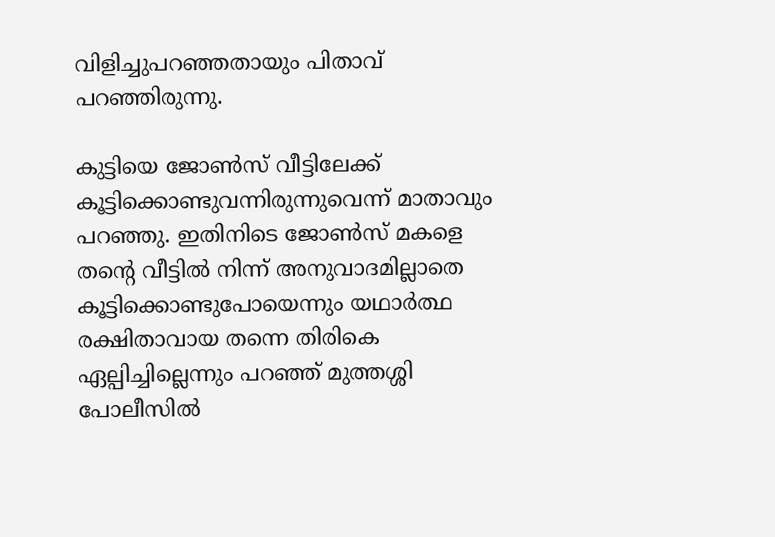വിളിച്ചുപറഞ്ഞതായും പിതാവ് പറഞ്ഞിരുന്നു.

കുട്ടിയെ ജോൺസ് വീട്ടിലേക്ക് കൂട്ടിക്കൊണ്ടുവന്നിരുന്നുവെന്ന് മാതാവും പറഞ്ഞു. ഇതിനിടെ ജോൺസ് മകളെ തന്റെ വീട്ടിൽ നിന്ന് അനുവാദമില്ലാതെ കൂട്ടിക്കൊണ്ടുപോയെന്നും യഥാർത്ഥ രക്ഷിതാവായ തന്നെ തിരികെ ഏല്പിച്ചില്ലെന്നും പറഞ്ഞ് മുത്തശ്ശി പോലീസിൽ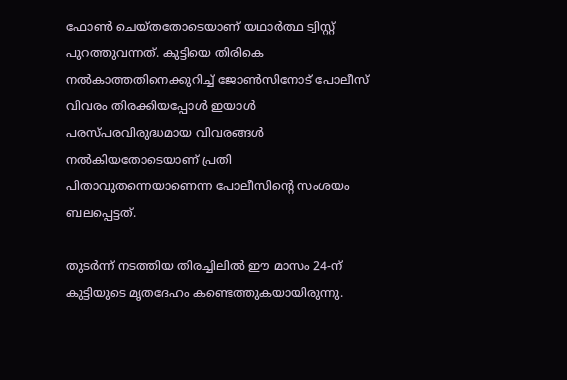ഫോൺ ചെയ്തതോടെയാണ് യഥാർത്ഥ ട്വിസ്റ്റ് പുറത്തുവന്നത്. കുട്ടിയെ തിരികെ നൽകാത്തതിനെക്കുറിച്ച് ജോൺസിനോട് പോലീസ് വിവരം തിരക്കിയപ്പോൾ ഇയാൾ പരസ്പരവിരുദ്ധമായ വിവരങ്ങൾ നൽകിയതോടെയാണ് പ്രതി പിതാവുതന്നെയാണെന്ന പോലീസിന്റെ സംശയം ബലപ്പെട്ടത്.

തുടർന്ന് നടത്തിയ തിരച്ചിലിൽ ഈ മാസം 24-ന് കുട്ടിയുടെ മൃതദേഹം കണ്ടെത്തുകയായിരുന്നു.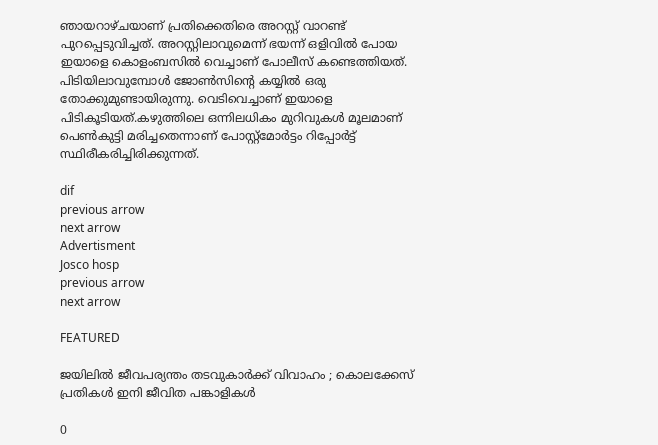ഞായറാഴ്ചയാണ് പ്രതിക്കെതിരെ അറസ്റ്റ് വാറണ്ട് പുറപ്പെടുവിച്ചത്. അറസ്റ്റിലാവുമെന്ന് ഭയന്ന് ഒളിവിൽ പോയ ഇയാളെ കൊളംബസിൽ വെച്ചാണ് പോലീസ് കണ്ടെത്തിയത്. പിടിയിലാവുമ്പോൾ ജോൺസിന്റെ കയ്യിൽ ഒരു തോക്കുമുണ്ടായിരുന്നു. വെടിവെച്ചാണ് ഇയാളെ പിടികൂടിയത്.കഴുത്തിലെ ഒന്നിലധികം മുറിവുകൾ മൂലമാണ് പെൺകുട്ടി മരിച്ചതെന്നാണ് പോസ്റ്റ്‌മോർട്ടം റിപ്പോർട്ട് സ്ഥിരീകരിച്ചിരിക്കുന്നത്.

dif
previous arrow
next arrow
Advertisment
Josco hosp
previous arrow
next arrow

FEATURED

ജയിലിൽ ജീവപര്യന്തം തടവുകാർക്ക് വിവാഹം ; കൊലക്കേസ് പ്രതികൾ ഇനി ജീവിത പങ്കാളികൾ

0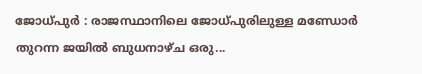ജോധ്പുർ : രാജസ്ഥാനിലെ ജോധ്പുരിലുള്ള മണ്ഡോർ തുറന്ന ജയിൽ ബുധനാഴ്ച ഒരു...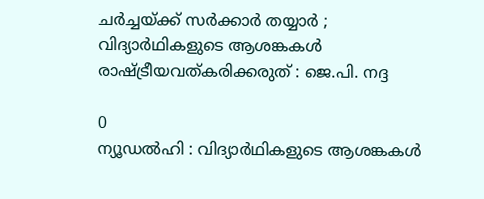ചർച്ചയ്ക്ക് സർക്കാർ തയ്യാർ ; വിദ്യാർഥികളുടെ ആശങ്കകൾ രാഷ്ട്രീയവത്കരിക്കരുത് : ജെ.പി. നദ്ദ

0
ന്യൂഡൽഹി : വിദ്യാർഥികളുടെ ആശങ്കകൾ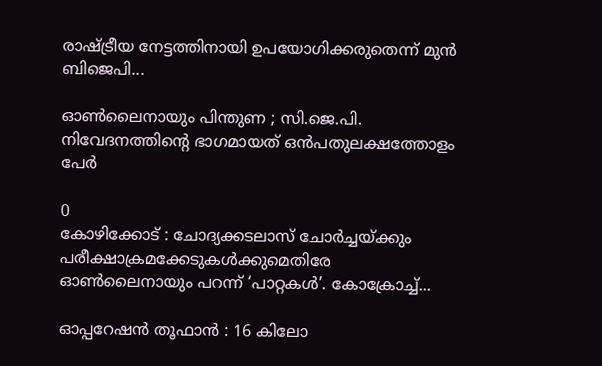രാഷ്ട്രീയ നേട്ടത്തിനായി ഉപയോഗിക്കരുതെന്ന് മുൻ ബിജെപി...

ഓൺലൈനായും പിന്തുണ ; സി.ജെ.പി. നിവേദനത്തിന്റെ ഭാഗമായത് ഒൻപതുലക്ഷത്തോളം പേർ

0
കോഴിക്കോട് : ചോദ്യക്കടലാസ്‌ ചോർച്ചയ്ക്കും പരീക്ഷാക്രമക്കേടുകൾക്കുമെതിരേ ഓൺലൈനായും പറന്ന് ‘പാറ്റകൾ’. കോക്രോച്ച്...

ഓപ്പറേഷൻ തൂഫാൻ : 16 കിലോ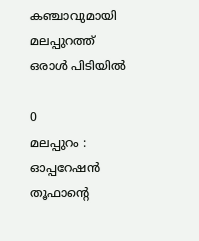കഞ്ചാവുമായി മലപ്പുറത്ത് ഒരാൾ പിടിയിൽ

0
മലപ്പുറം : ഓപ്പറേഷൻ തൂഫാന്റെ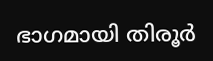ഭാഗമായി തിരൂർ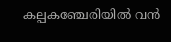കല്പകഞ്ചേരിയിൽ വൻ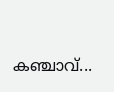കഞ്ചാവ്...